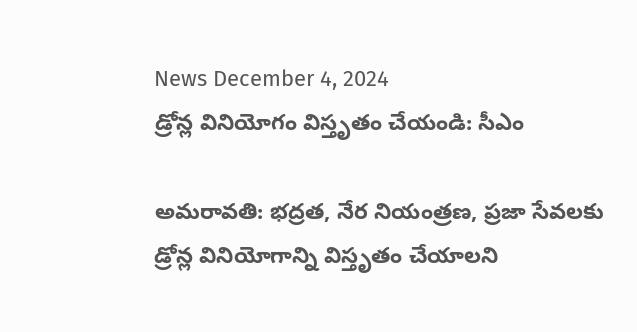News December 4, 2024
డ్రోన్ల వినియోగం విస్తృతం చేయండి: సీఎం

అమరావతి: భద్రత, నేర నియంత్రణ, ప్రజా సేవలకు డ్రోన్ల వినియోగాన్ని విస్తృతం చేయాలని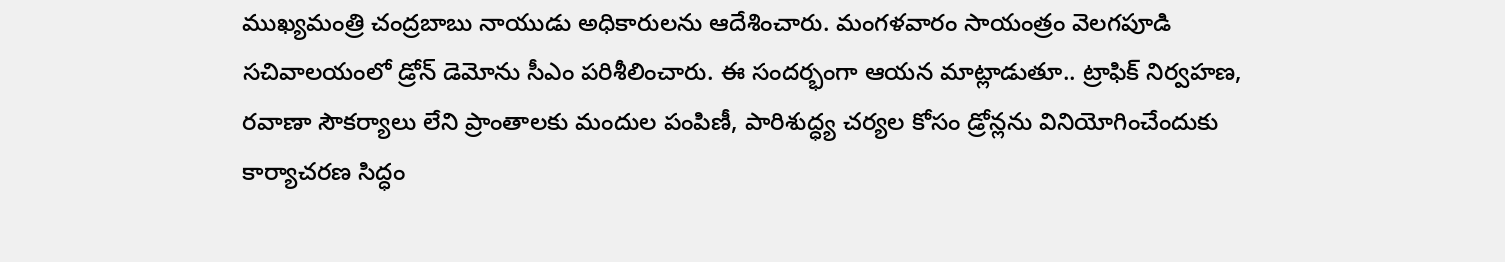ముఖ్యమంత్రి చంద్రబాబు నాయుడు అధికారులను ఆదేశించారు. మంగళవారం సాయంత్రం వెలగపూడి సచివాలయంలో డ్రోన్ డెమోను సీఎం పరిశీలించారు. ఈ సందర్భంగా ఆయన మాట్లాడుతూ.. ట్రాఫిక్ నిర్వహణ, రవాణా సౌకర్యాలు లేని ప్రాంతాలకు మందుల పంపిణీ, పారిశుద్ధ్య చర్యల కోసం డ్రోన్లను వినియోగించేందుకు కార్యాచరణ సిద్ధం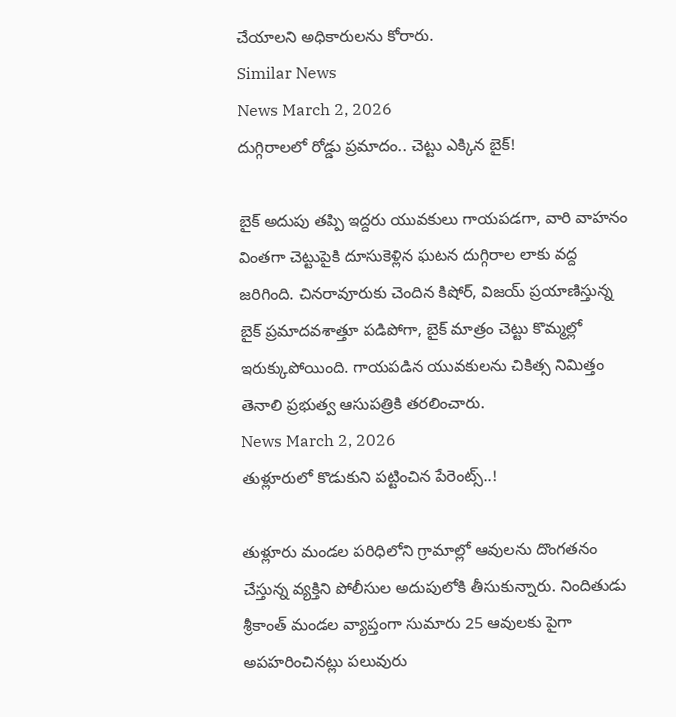చేయాలని అధికారులను కోరారు.
Similar News
News March 2, 2026
దుగ్గిరాలలో రోడ్డు ప్రమాదం.. చెట్టు ఎక్కిన బైక్!

బైక్ అదుపు తప్పి ఇద్దరు యువకులు గాయపడగా, వారి వాహనం వింతగా చెట్టుపైకి దూసుకెళ్లిన ఘటన దుగ్గిరాల లాకు వద్ద జరిగింది. చినరావూరుకు చెందిన కిషోర్, విజయ్ ప్రయాణిస్తున్న బైక్ ప్రమాదవశాత్తూ పడిపోగా, బైక్ మాత్రం చెట్టు కొమ్మల్లో ఇరుక్కుపోయింది. గాయపడిన యువకులను చికిత్స నిమిత్తం తెనాలి ప్రభుత్వ ఆసుపత్రికి తరలించారు.
News March 2, 2026
తుళ్లూరులో కొడుకుని పట్టించిన పేరెంట్స్..!

తుళ్లూరు మండల పరిధిలోని గ్రామాల్లో ఆవులను దొంగతనం చేస్తున్న వ్యక్తిని పోలీసుల అదుపులోకి తీసుకున్నారు. నిందితుడు శ్రీకాంత్ మండల వ్యాప్తంగా సుమారు 25 ఆవులకు పైగా అపహరించినట్లు పలువురు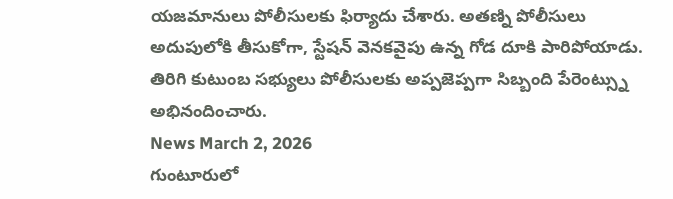యజమానులు పోలీసులకు ఫిర్యాదు చేశారు. అతణ్ని పోలీసులు అదుపులోకి తీసుకోగా, స్టేషన్ వెనకవైపు ఉన్న గోడ దూకి పారిపోయాడు. తిరిగి కుటుంబ సభ్యులు పోలీసులకు అప్పజెప్పగా సిబ్బంది పేరెంట్స్ను అభినందించారు.
News March 2, 2026
గుంటూరులో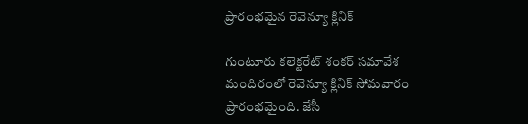ప్రారంభమైన రెవెన్యూ క్లినిక్

గుంటూరు కలెక్టరేట్ శంకర్ సమావేశ మందిరంలో రెవెన్యూ క్లినిక్ సోమవారం ప్రారంభమైంది. జేసీ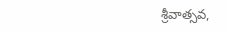శ్రీవాత్సవ,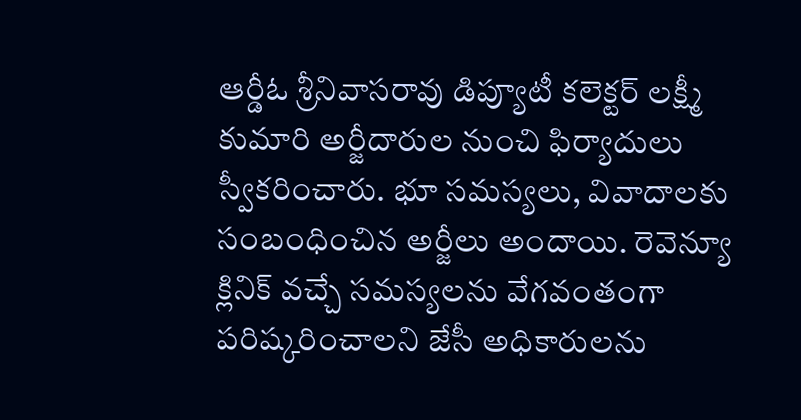ఆర్డీఓ శ్రీనివాసరావు డిప్యూటీ కలెక్టర్ లక్ష్మీ కుమారి అర్జీదారుల నుంచి ఫిర్యాదులు స్వీకరించారు. భూ సమస్యలు, వివాదాలకు సంబంధించిన అర్జీలు అందాయి. రెవెన్యూ క్లినిక్ వచ్చే సమస్యలను వేగవంతంగా పరిష్కరించాలని జేసీ అధికారులను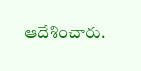ఆదేశించారు.